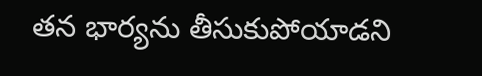తన భార్యను తీసుకుపోయాడని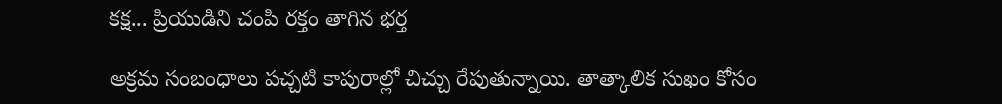కక్ష... ప్రియుడిని చంపి రక్తం తాగిన భర్త

అక్రమ సంబంధాలు పచ్చటి కాపురాల్లో చిచ్చు రేపుతున్నాయి. తాత్కాలిక సుఖం కోసం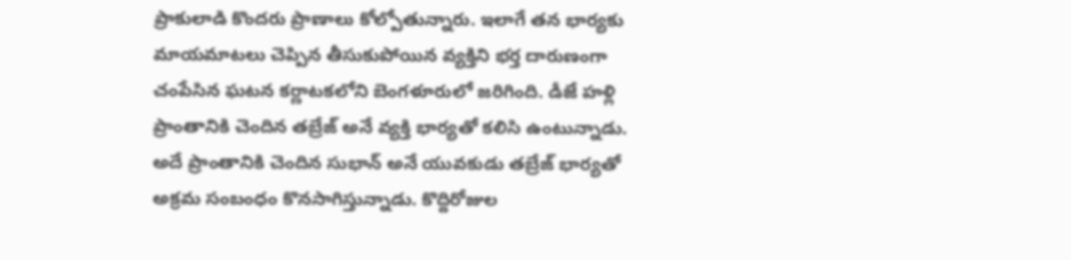ప్రాకులాడి కొందరు ప్రాణాలు కోల్పోతున్నారు. ఇలాగే తన భార్యకు మాయమాటలు చెప్పిన తీసుకుపోయిన వ్యక్తిని భర్త దారుణంగా చంపేసిన ఘటన కర్ణాటకలోని బెంగళూరులో జరిగింది. డీజే హళ్లి ప్రాంతానికి చెందిన తబ్రేజ్ అనే వ్యక్తి భార్యతో కలిసి ఉంటున్నాడు. అదే ప్రాంతానికి చెందిన సుభాన్ అనే యువకుడు తబ్రేజ్‌ భార్యతో అక్రమ సంబంధం కొనసాగిస్తున్నాడు. కొద్దిరోజుల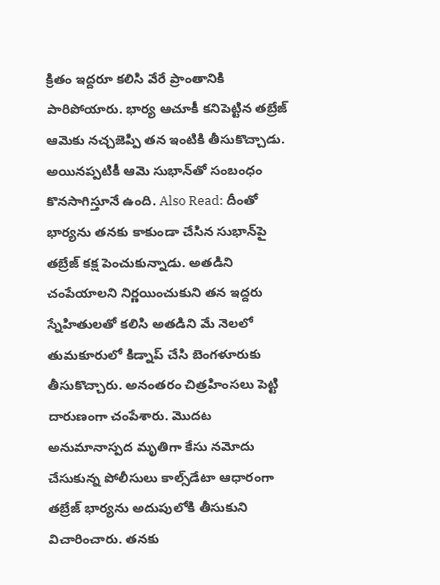క్రితం ఇద్దరూ కలిసి వేరే ప్రాంతానికి పారిపోయారు. భార్య ఆచూకీ కనిపెట్టిన తబ్రేజ్ ఆమెకు నచ్చజెప్పి తన ఇంటికి తీసుకొచ్చాడు. అయినప్పటికీ ఆమె సుభాన్‌తో సంబంధం కొనసాగిస్తూనే ఉంది. Also Read: దీంతో భార్యను తనకు కాకుండా చేసిన సుభాన్‌పై తబ్రేజ్ కక్ష పెంచుకున్నాడు. అతడిని చంపేయాలని నిర్ణయించుకుని తన ఇద్దరు స్నేహితులతో కలిసి అతడిని మే నెలలో తుమకూరులో కిడ్నాప్ చేసి బెంగళూరుకు తీసుకొచ్చారు. అనంతరం చిత్రహింసలు పెట్టి దారుణంగా చంపేశారు. మొదట అనుమానాస్పద మృతిగా కేసు నమోదు చేసుకున్న పోలీసులు కాల్స్‌డేటా ఆధారంగా తబ్రేజ్‌ భార్యను అదుపులోకి తీసుకుని విచారించారు. తనకు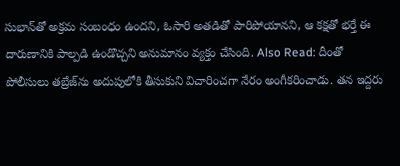సుభాన్‌తో అక్రమ సంబంధం ఉందని, ఓసారి అతడితో పారిపోయానని, ఆ కక్షతో భర్తే ఈ దారుణానికి పాల్పడి ఉండొచ్చని అనుమానం వ్యక్తం చేసింది. Also Read: దీంతో పోలీసులు తబ్రేజ్‌ను అదుపులోకి తీసుకుని విచారించగా నేరం అంగీకరించాడు. తన ఇద్దరు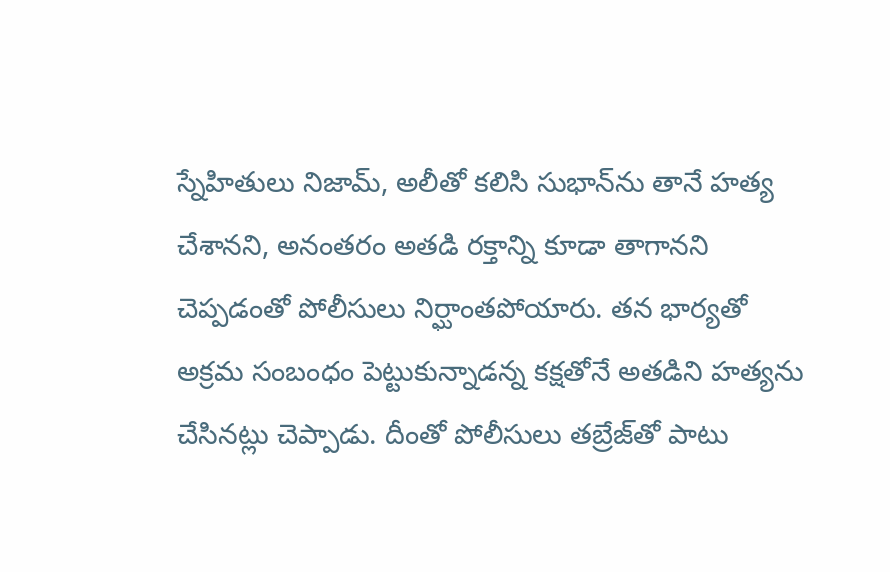స్నేహితులు నిజామ్, అలీతో కలిసి సుభాన్‌ను తానే హత్య చేశానని, అనంతరం అతడి రక్తాన్ని కూడా తాగానని చెప్పడంతో పోలీసులు నిర్ఘాంతపోయారు. తన భార్యతో అక్రమ సంబంధం పెట్టుకున్నాడన్న కక్షతోనే అతడిని హత్యను చేసినట్లు చెప్పాడు. దీంతో పోలీసులు తబ్రేజ్‌తో పాటు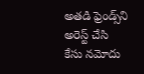అతడి ఫ్రెండ్స్‌ని అరెస్ట్ చేసి కేసు నమోదు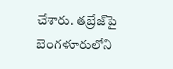చేశారు. తబ్రేజ్‌పై బెంగళూరులోని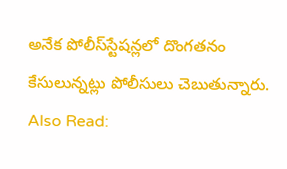అనేక పోలీస్‌‌స్టేషన్లలో దొంగతనం కేసులున్నట్లు పోలీసులు చెబుతున్నారు. Also Read: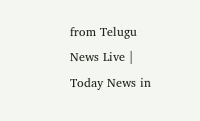from Telugu News Live | Today News in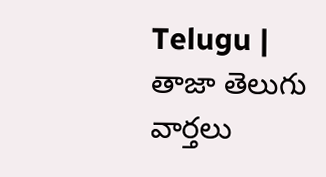Telugu | తాజా తెలుగు వార్తలు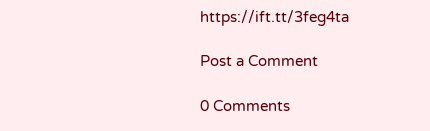https://ift.tt/3feg4ta

Post a Comment

0 Comments